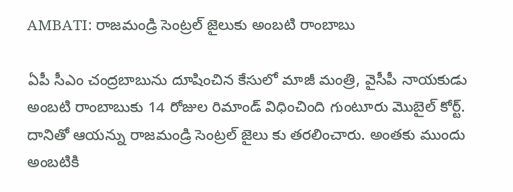AMBATI: రాజమండ్రి సెంట్రల్ జైలుకు అంబటి రాంబాబు

ఏపీ సీఎం చంద్రబాబును దూషించిన కేసులో మాజీ మంత్రి, వైసీపీ నాయకుడు అంబటి రాంబాబుకు 14 రోజుల రిమాండ్ విధించింది గుంటూరు మొబైల్ కోర్ట్. దానితో ఆయన్ను రాజమండ్రి సెంట్రల్ జైలు కు తరలించారు. అంతకు ముందు అంబటికి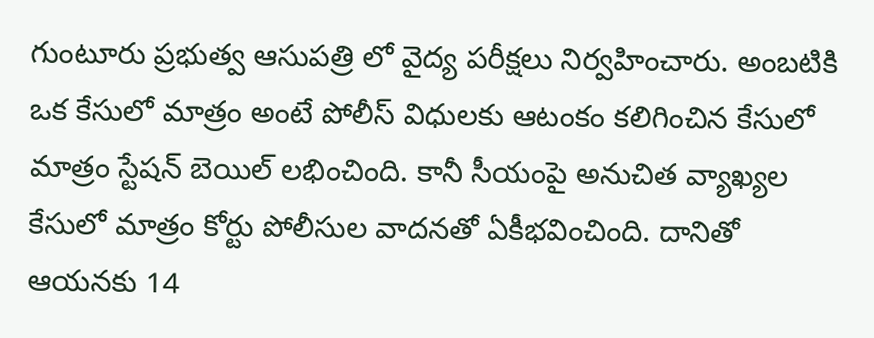గుంటూరు ప్రభుత్వ ఆసుపత్రి లో వైద్య పరీక్షలు నిర్వహించారు. అంబటికి ఒక కేసులో మాత్రం అంటే పోలీస్ విధులకు ఆటంకం కలిగించిన కేసులో మాత్రం స్టేషన్ బెయిల్ లభించింది. కానీ సీయంపై అనుచిత వ్యాఖ్యల కేసులో మాత్రం కోర్టు పోలీసుల వాదనతో ఏకీభవించింది. దానితో ఆయనకు 14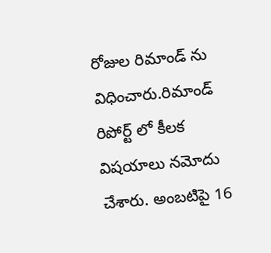రోజుల రిమాండ్ ను విధించారు.రిమాండ్ రిపోర్ట్ లో కీలక విషయాలు నమోదు చేశారు. అంబటిపై 16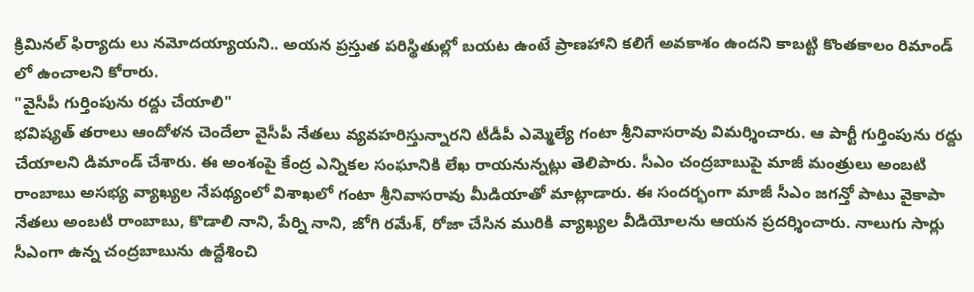క్రిమినల్ ఫిర్యాదు లు నమోదయ్యాయని.. అయన ప్రస్తుత పరిస్థితుల్లో బయట ఉంటే ప్రాణహాని కలిగే అవకాశం ఉందని కాబట్టి కొంతకాలం రిమాండ్ లో ఉంచాలని కోరారు.
"వైసీపీ గుర్తింపును రద్దు చేయాలి"
భవిష్యత్ తరాలు ఆందోళన చెందేలా వైసీపీ నేతలు వ్యవహరిస్తున్నారని టీడీపీ ఎమ్మెల్యే గంటా శ్రీనివాసరావు విమర్శించారు. ఆ పార్టీ గుర్తింపును రద్దు చేయాలని డిమాండ్ చేశారు. ఈ అంశంపై కేంద్ర ఎన్నికల సంఘానికి లేఖ రాయనున్నట్లు తెలిపారు. సీఎం చంద్రబాబుపై మాజీ మంత్రులు అంబటి రాంబాబు అసభ్య వ్యాఖ్యల నేపథ్యంలో విశాఖలో గంటా శ్రీనివాసరావు మీడియాతో మాట్లాడారు. ఈ సందర్భంగా మాజీ సీఎం జగన్తో పాటు వైకాపా నేతలు అంబటి రాంబాబు, కొడాలి నాని, పేర్ని నాని, జోగి రమేశ్, రోజా చేసిన మురికి వ్యాఖ్యల వీడియోలను ఆయన ప్రదర్శించారు. నాలుగు సార్లు సీఎంగా ఉన్న చంద్రబాబును ఉద్దేశించి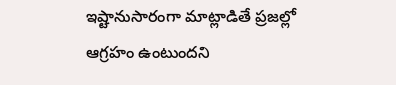ఇష్టానుసారంగా మాట్లాడితే ప్రజల్లో ఆగ్రహం ఉంటుందని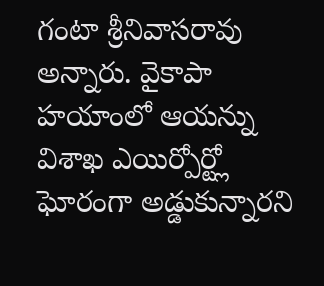గంటా శ్రీనివాసరావు అన్నారు. వైకాపా హయాంలో ఆయన్ను విశాఖ ఎయిర్పోర్ట్లో ఘోరంగా అడ్డుకున్నారని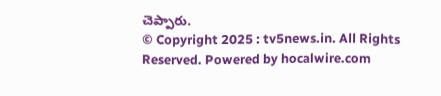చెప్పారు.
© Copyright 2025 : tv5news.in. All Rights Reserved. Powered by hocalwire.com